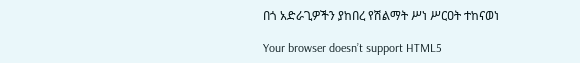በጎ አድራጊዎችን ያከበረ የሽልማት ሥነ ሥርዐት ተከናወነ

Your browser doesn’t support HTML5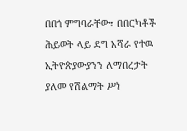በበጎ ምግባራቸው፣ በበርካቶች ሕይወት ላይ ደግ አሻራ የተዉ ኢትዮጵያውያንን ለማበረታት ያለመ የሽልማት ሥነ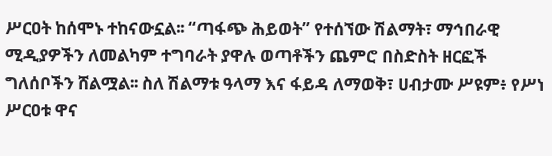ሥርዐት ከሰሞኑ ተከናውኗል፡፡ “ጣፋጭ ሕይወት” የተሰኘው ሽልማት፣ ማኅበራዊ ሚዲያዎችን ለመልካም ተግባራት ያዋሉ ወጣቶችን ጨምሮ በስድስት ዘርፎች ግለሰቦችን ሸልሟል፡፡ ስለ ሽልማቱ ዓላማ እና ፋይዳ ለማወቅ፣ ሀብታሙ ሥዩም፥ የሥነ ሥርዐቱ ዋና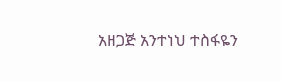አዘጋጅ አንተነህ ተስፋዬን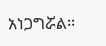አነጋግሯል፡፡